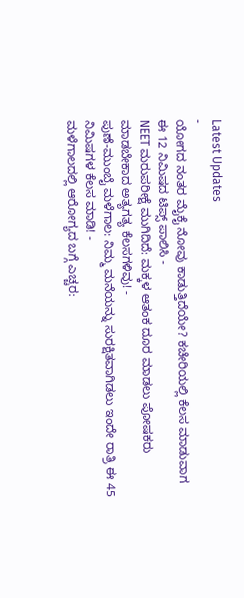Latest Updates
-
ಯೋಗದ ನಂತರ ಮೈಕೈ ನೋವು ಕಾಡುತ್ತಿದೆಯೇ? ಕಚೇರಿಯಲ್ಲಿ ಕೆಲಸ ಮಾಡುವಾಗ ಈ 12 ನಿಮಿಷದ ಟಿಪ್ಸ್ ಪಾಲಿಸಿ -
NEET ಮರುಪರೀಕ್ಷೆ ಮುಗಿದಿದೆ: ಮಕ್ಕಳ ಆತಂಕ ದೂರ ಮಾಡಲು ಪೋಷಕರು ಮಾಡಬೇಕಾದ ಅತ್ಯಗತ್ಯ ಕೆಲಸಗಳಿವು! -
ಪುಣೆ-ಮುಂಬೈ ಮಳೆಗಾಲ: ನಿಮ್ಮ ಮನೆಯನ್ನು ಸುರಕ್ಷಿತವಾಗಿಡಲು ಇಂದೇ ರಾತ್ರಿ ಈ 45 ನಿಮಿಷಗಳ ಕೆಲಸ ಮಾಡಿ! -
ಮಳೆಗಾಲದಲ್ಲಿ ಆರೋಗ್ಯದ ಬಗ್ಗೆ ಎಚ್ಚರ: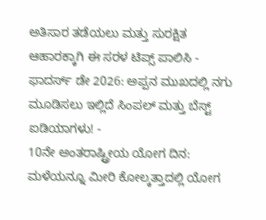ಅತಿಸಾರ ತಡೆಯಲು ಮತ್ತು ಸುರಕ್ಷಿತ ಆಹಾರಕ್ಕಾಗಿ ಈ ಸರಳ ಟಿಪ್ಸ್ ಪಾಲಿಸಿ -
ಫಾದರ್ಸ್ ಡೇ 2026: ಅಪ್ಪನ ಮುಖದಲ್ಲಿ ನಗು ಮೂಡಿಸಲು ಇಲ್ಲಿದೆ ಸಿಂಪಲ್ ಮತ್ತು ಬೆಸ್ಟ್ ಐಡಿಯಾಗಳು! -
10ನೇ ಅಂತರಾಷ್ಟ್ರೀಯ ಯೋಗ ದಿನ: ಮಳೆಯನ್ನೂ ಮೀರಿ ಕೋಲ್ಕತ್ತಾದಲ್ಲಿ ಯೋಗ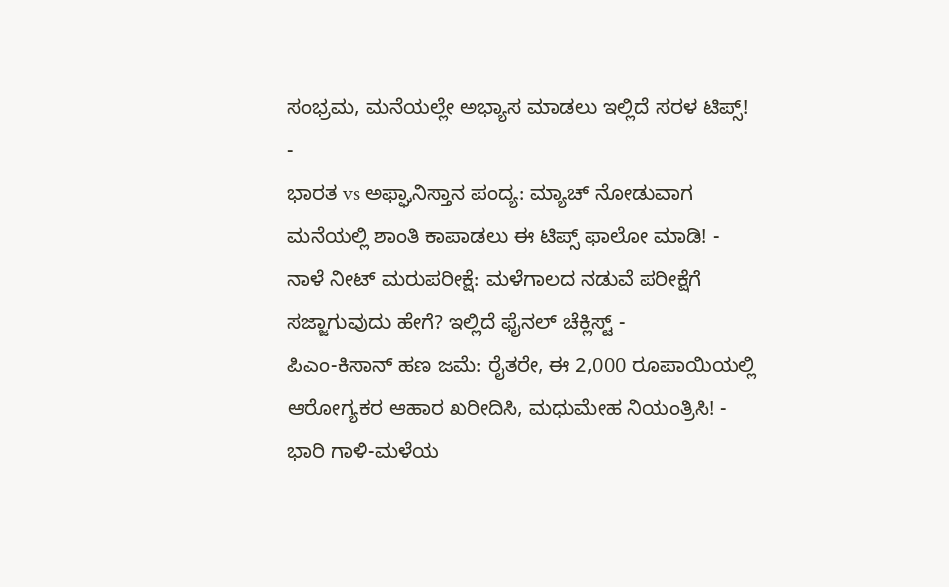ಸಂಭ್ರಮ, ಮನೆಯಲ್ಲೇ ಅಭ್ಯಾಸ ಮಾಡಲು ಇಲ್ಲಿದೆ ಸರಳ ಟಿಪ್ಸ್! -
ಭಾರತ vs ಅಫ್ಘಾನಿಸ್ತಾನ ಪಂದ್ಯ: ಮ್ಯಾಚ್ ನೋಡುವಾಗ ಮನೆಯಲ್ಲಿ ಶಾಂತಿ ಕಾಪಾಡಲು ಈ ಟಿಪ್ಸ್ ಫಾಲೋ ಮಾಡಿ! -
ನಾಳೆ ನೀಟ್ ಮರುಪರೀಕ್ಷೆ: ಮಳೆಗಾಲದ ನಡುವೆ ಪರೀಕ್ಷೆಗೆ ಸಜ್ಜಾಗುವುದು ಹೇಗೆ? ಇಲ್ಲಿದೆ ಫೈನಲ್ ಚೆಕ್ಲಿಸ್ಟ್ -
ಪಿಎಂ-ಕಿಸಾನ್ ಹಣ ಜಮೆ: ರೈತರೇ, ಈ 2,000 ರೂಪಾಯಿಯಲ್ಲಿ ಆರೋಗ್ಯಕರ ಆಹಾರ ಖರೀದಿಸಿ, ಮಧುಮೇಹ ನಿಯಂತ್ರಿಸಿ! -
ಭಾರಿ ಗಾಳಿ-ಮಳೆಯ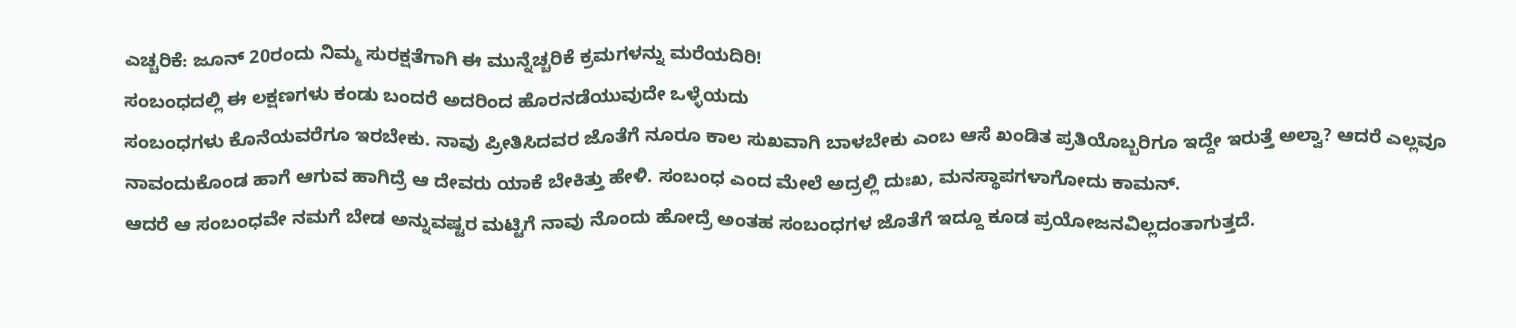ಎಚ್ಚರಿಕೆ: ಜೂನ್ 20ರಂದು ನಿಮ್ಮ ಸುರಕ್ಷತೆಗಾಗಿ ಈ ಮುನ್ನೆಚ್ಚರಿಕೆ ಕ್ರಮಗಳನ್ನು ಮರೆಯದಿರಿ!
ಸಂಬಂಧದಲ್ಲಿ ಈ ಲಕ್ಷಣಗಳು ಕಂಡು ಬಂದರೆ ಅದರಿಂದ ಹೊರನಡೆಯುವುದೇ ಒಳ್ಳೆಯದು
ಸಂಬಂಧಗಳು ಕೊನೆಯವರೆಗೂ ಇರಬೇಕು. ನಾವು ಪ್ರೀತಿಸಿದವರ ಜೊತೆಗೆ ನೂರೂ ಕಾಲ ಸುಖವಾಗಿ ಬಾಳಬೇಕು ಎಂಬ ಆಸೆ ಖಂಡಿತ ಪ್ರತಿಯೊಬ್ಬರಿಗೂ ಇದ್ದೇ ಇರುತ್ತೆ ಅಲ್ವಾ? ಆದರೆ ಎಲ್ಲವೂ ನಾವಂದುಕೊಂಡ ಹಾಗೆ ಆಗುವ ಹಾಗಿದ್ರೆ ಆ ದೇವರು ಯಾಕೆ ಬೇಕಿತ್ತು ಹೇಳಿ. ಸಂಬಂಧ ಎಂದ ಮೇಲೆ ಅದ್ರಲ್ಲಿ ದುಃಖ, ಮನಸ್ಥಾಪಗಳಾಗೋದು ಕಾಮನ್.
ಆದರೆ ಆ ಸಂಬಂಧವೇ ನಮಗೆ ಬೇಡ ಅನ್ನುವಷ್ಟರ ಮಟ್ಟಿಗೆ ನಾವು ನೊಂದು ಹೋದ್ರೆ ಅಂತಹ ಸಂಬಂಧಗಳ ಜೊತೆಗೆ ಇದ್ದೂ ಕೂಡ ಪ್ರಯೋಜನವಿಲ್ಲದಂತಾಗುತ್ತದೆ.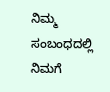ನಿಮ್ಮ ಸಂಬಂಧದಲ್ಲಿ ನಿಮಗೆ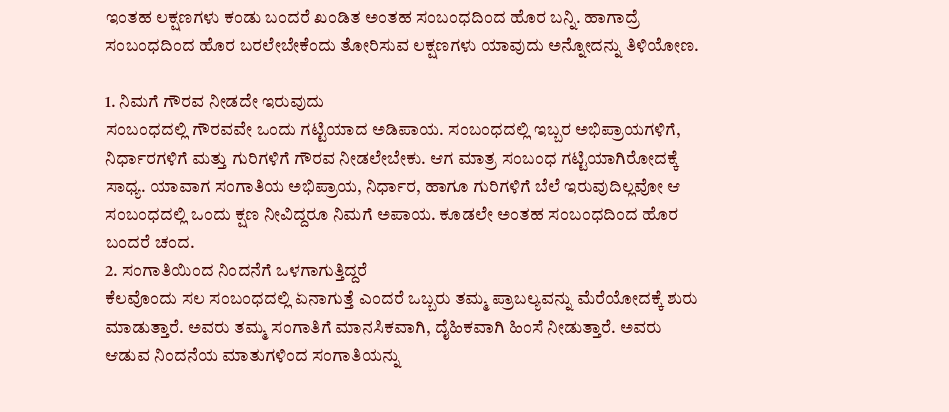ಇಂತಹ ಲಕ್ಷಣಗಳು ಕಂಡು ಬಂದರೆ ಖಂಡಿತ ಅಂತಹ ಸಂಬಂಧದಿಂದ ಹೊರ ಬನ್ನಿ. ಹಾಗಾದ್ರೆ ಸಂಬಂಧದಿಂದ ಹೊರ ಬರಲೇಬೇಕೆಂದು ತೋರಿಸುವ ಲಕ್ಷಣಗಳು ಯಾವುದು ಅನ್ನೋದನ್ನು ತಿಳಿಯೋಣ.

1. ನಿಮಗೆ ಗೌರವ ನೀಡದೇ ಇರುವುದು
ಸಂಬಂಧದಲ್ಲಿ ಗೌರವವೇ ಒಂದು ಗಟ್ಟಿಯಾದ ಅಡಿಪಾಯ. ಸಂಬಂಧದಲ್ಲಿ ಇಬ್ಬರ ಅಭಿಪ್ರಾಯಗಳಿಗೆ, ನಿರ್ಧಾರಗಳಿಗೆ ಮತ್ತು ಗುರಿಗಳಿಗೆ ಗೌರವ ನೀಡಲೇಬೇಕು. ಆಗ ಮಾತ್ರ ಸಂಬಂಧ ಗಟ್ಟಿಯಾಗಿರೋದಕ್ಕೆ ಸಾಧ್ಯ. ಯಾವಾಗ ಸಂಗಾತಿಯ ಅಭಿಪ್ರಾಯ, ನಿರ್ಧಾರ, ಹಾಗೂ ಗುರಿಗಳಿಗೆ ಬೆಲೆ ಇರುವುದಿಲ್ಲವೋ ಆ ಸಂಬಂಧದಲ್ಲಿ ಒಂದು ಕ್ಷಣ ನೀವಿದ್ದರೂ ನಿಮಗೆ ಅಪಾಯ. ಕೂಡಲೇ ಅಂತಹ ಸಂಬಂಧದಿಂದ ಹೊರ ಬಂದರೆ ಚಂದ.
2. ಸಂಗಾತಿಯಿಂದ ನಿಂದನೆಗೆ ಒಳಗಾಗುತ್ತಿದ್ದರೆ
ಕೆಲವೊಂದು ಸಲ ಸಂಬಂಧದಲ್ಲಿ ಏನಾಗುತ್ತೆ ಎಂದರೆ ಒಬ್ಬರು ತಮ್ಮ ಪ್ರಾಬಲ್ಯವನ್ನು ಮೆರೆಯೋದಕ್ಕೆ ಶುರು ಮಾಡುತ್ತಾರೆ. ಅವರು ತಮ್ಮ ಸಂಗಾತಿಗೆ ಮಾನಸಿಕವಾಗಿ, ದೈಹಿಕವಾಗಿ ಹಿಂಸೆ ನೀಡುತ್ತಾರೆ. ಅವರು ಆಡುವ ನಿಂದನೆಯ ಮಾತುಗಳಿಂದ ಸಂಗಾತಿಯನ್ನು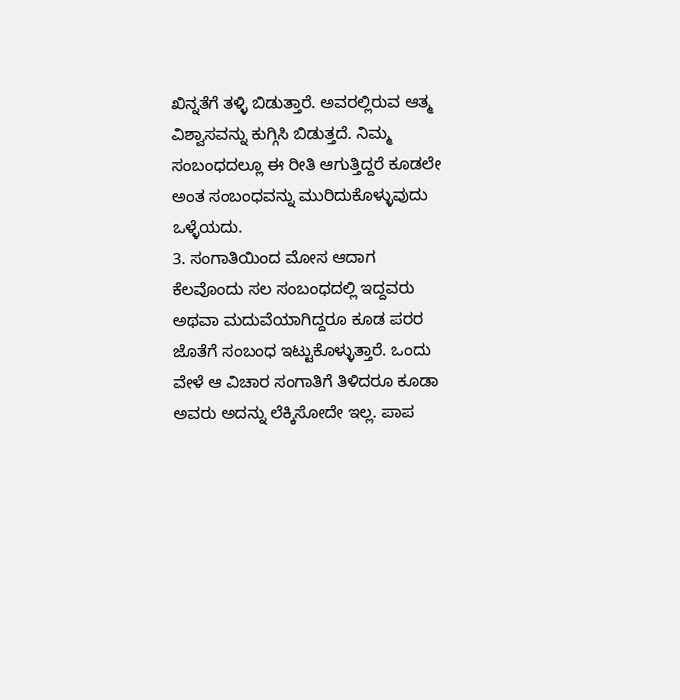ಖಿನ್ನತೆಗೆ ತಳ್ಳಿ ಬಿಡುತ್ತಾರೆ. ಅವರಲ್ಲಿರುವ ಆತ್ಮ ವಿಶ್ವಾಸವನ್ನು ಕುಗ್ಗಿಸಿ ಬಿಡುತ್ತದೆ. ನಿಮ್ಮ ಸಂಬಂಧದಲ್ಲೂ ಈ ರೀತಿ ಆಗುತ್ತಿದ್ದರೆ ಕೂಡಲೇ ಅಂತ ಸಂಬಂಧವನ್ನು ಮುರಿದುಕೊಳ್ಳುವುದು ಒಳ್ಳೆಯದು.
3. ಸಂಗಾತಿಯಿಂದ ಮೋಸ ಆದಾಗ
ಕೆಲವೊಂದು ಸಲ ಸಂಬಂಧದಲ್ಲಿ ಇದ್ದವರು ಅಥವಾ ಮದುವೆಯಾಗಿದ್ದರೂ ಕೂಡ ಪರರ ಜೊತೆಗೆ ಸಂಬಂಧ ಇಟ್ಟುಕೊಳ್ಳುತ್ತಾರೆ. ಒಂದು ವೇಳೆ ಆ ವಿಚಾರ ಸಂಗಾತಿಗೆ ತಿಳಿದರೂ ಕೂಡಾ ಅವರು ಅದನ್ನು ಲೆಕ್ಕಿಸೋದೇ ಇಲ್ಲ. ಪಾಪ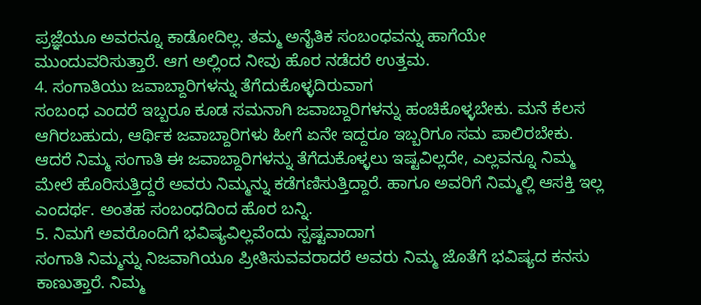ಪ್ರಜ್ಞೆಯೂ ಅವರನ್ನೂ ಕಾಡೋದಿಲ್ಲ. ತಮ್ಮ ಅನೈತಿಕ ಸಂಬಂಧವನ್ನು ಹಾಗೆಯೇ ಮುಂದುವರಿಸುತ್ತಾರೆ. ಆಗ ಅಲ್ಲಿಂದ ನೀವು ಹೊರ ನಡೆದರೆ ಉತ್ತಮ.
4. ಸಂಗಾತಿಯು ಜವಾಬ್ದಾರಿಗಳನ್ನು ತೆಗೆದುಕೊಳ್ಳದಿರುವಾಗ
ಸಂಬಂಧ ಎಂದರೆ ಇಬ್ಬರೂ ಕೂಡ ಸಮನಾಗಿ ಜವಾಬ್ದಾರಿಗಳನ್ನು ಹಂಚಿಕೊಳ್ಳಬೇಕು. ಮನೆ ಕೆಲಸ ಆಗಿರಬಹುದು, ಆರ್ಥಿಕ ಜವಾಬ್ದಾರಿಗಳು ಹೀಗೆ ಏನೇ ಇದ್ದರೂ ಇಬ್ಬರಿಗೂ ಸಮ ಪಾಲಿರಬೇಕು. ಆದರೆ ನಿಮ್ಮ ಸಂಗಾತಿ ಈ ಜವಾಬ್ದಾರಿಗಳನ್ನು ತೆಗೆದುಕೊಳ್ಳಲು ಇಷ್ಟವಿಲ್ಲದೇ, ಎಲ್ಲವನ್ನೂ ನಿಮ್ಮ ಮೇಲೆ ಹೊರಿಸುತ್ತಿದ್ದರೆ ಅವರು ನಿಮ್ಮನ್ನು ಕಡೆಗಣಿಸುತ್ತಿದ್ದಾರೆ. ಹಾಗೂ ಅವರಿಗೆ ನಿಮ್ಮಲ್ಲಿ ಆಸಕ್ತಿ ಇಲ್ಲ ಎಂದರ್ಥ. ಅಂತಹ ಸಂಬಂಧದಿಂದ ಹೊರ ಬನ್ನಿ.
5. ನಿಮಗೆ ಅವರೊಂದಿಗೆ ಭವಿಷ್ಯವಿಲ್ಲವೆಂದು ಸ್ಪಷ್ಟವಾದಾಗ
ಸಂಗಾತಿ ನಿಮ್ಮನ್ನು ನಿಜವಾಗಿಯೂ ಪ್ರೀತಿಸುವವರಾದರೆ ಅವರು ನಿಮ್ಮ ಜೊತೆಗೆ ಭವಿಷ್ಯದ ಕನಸು ಕಾಣುತ್ತಾರೆ. ನಿಮ್ಮ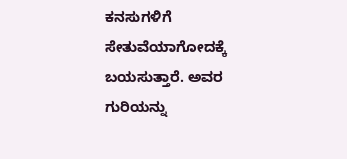ಕನಸುಗಳಿಗೆ ಸೇತುವೆಯಾಗೋದಕ್ಕೆ ಬಯಸುತ್ತಾರೆ. ಅವರ ಗುರಿಯನ್ನು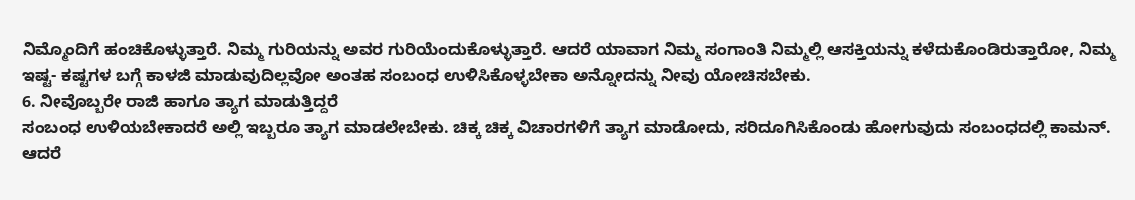ನಿಮ್ಮೊಂದಿಗೆ ಹಂಚಿಕೊಳ್ಳುತ್ತಾರೆ. ನಿಮ್ಮ ಗುರಿಯನ್ನು ಅವರ ಗುರಿಯೆಂದುಕೊಳ್ಳುತ್ತಾರೆ. ಆದರೆ ಯಾವಾಗ ನಿಮ್ಮ ಸಂಗಾಂತಿ ನಿಮ್ಮಲ್ಲಿ ಆಸಕ್ತಿಯನ್ನು ಕಳೆದುಕೊಂಡಿರುತ್ತಾರೋ, ನಿಮ್ಮ ಇಷ್ಟ- ಕಷ್ಟಗಳ ಬಗ್ಗೆ ಕಾಳಜಿ ಮಾಡುವುದಿಲ್ಲವೋ ಅಂತಹ ಸಂಬಂಧ ಉಳಿಸಿಕೊಳ್ಳಬೇಕಾ ಅನ್ನೋದನ್ನು ನೀವು ಯೋಚಿಸಬೇಕು.
6. ನೀವೊಬ್ಬರೇ ರಾಜಿ ಹಾಗೂ ತ್ಯಾಗ ಮಾಡುತ್ತಿದ್ದರೆ
ಸಂಬಂಧ ಉಳಿಯಬೇಕಾದರೆ ಅಲ್ಲಿ ಇಬ್ಬರೂ ತ್ಯಾಗ ಮಾಡಲೇಬೇಕು. ಚಿಕ್ಕ ಚಿಕ್ಕ ವಿಚಾರಗಳಿಗೆ ತ್ಯಾಗ ಮಾಡೋದು, ಸರಿದೂಗಿಸಿಕೊಂಡು ಹೋಗುವುದು ಸಂಬಂಧದಲ್ಲಿ ಕಾಮನ್. ಆದರೆ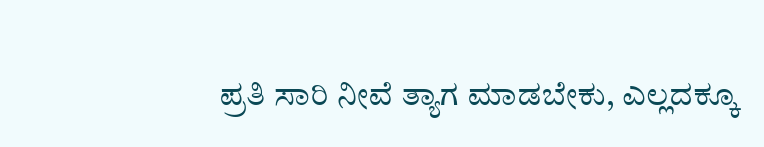ಪ್ರತಿ ಸಾರಿ ನೀವೆ ತ್ಯಾಗ ಮಾಡಬೇಕು, ಎಲ್ಲದಕ್ಕೂ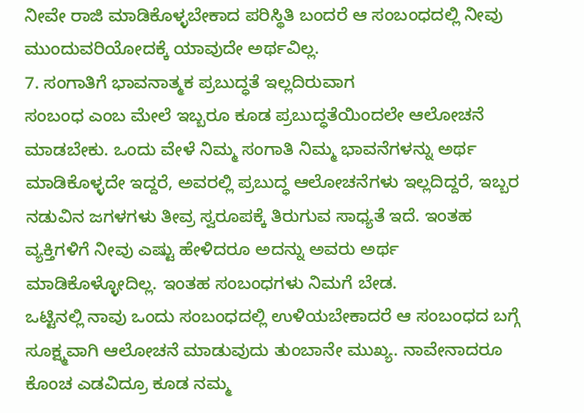ನೀವೇ ರಾಜಿ ಮಾಡಿಕೊಳ್ಳಬೇಕಾದ ಪರಿಸ್ಥಿತಿ ಬಂದರೆ ಆ ಸಂಬಂಧದಲ್ಲಿ ನೀವು ಮುಂದುವರಿಯೋದಕ್ಕೆ ಯಾವುದೇ ಅರ್ಥವಿಲ್ಲ.
7. ಸಂಗಾತಿಗೆ ಭಾವನಾತ್ಮಕ ಪ್ರಬುದ್ಧತೆ ಇಲ್ಲದಿರುವಾಗ
ಸಂಬಂಧ ಎಂಬ ಮೇಲೆ ಇಬ್ಬರೂ ಕೂಡ ಪ್ರಬುದ್ಧತೆಯಿಂದಲೇ ಆಲೋಚನೆ ಮಾಡಬೇಕು. ಒಂದು ವೇಳೆ ನಿಮ್ಮ ಸಂಗಾತಿ ನಿಮ್ಮ ಭಾವನೆಗಳನ್ನು ಅರ್ಥ ಮಾಡಿಕೊಳ್ಳದೇ ಇದ್ದರೆ, ಅವರಲ್ಲಿ ಪ್ರಬುದ್ಧ ಆಲೋಚನೆಗಳು ಇಲ್ಲದಿದ್ದರೆ, ಇಬ್ಬರ ನಡುವಿನ ಜಗಳಗಳು ತೀವ್ರ ಸ್ವರೂಪಕ್ಕೆ ತಿರುಗುವ ಸಾಧ್ಯತೆ ಇದೆ. ಇಂತಹ ವ್ಯಕ್ತಿಗಳಿಗೆ ನೀವು ಎಷ್ಟು ಹೇಳಿದರೂ ಅದನ್ನು ಅವರು ಅರ್ಥ ಮಾಡಿಕೊಳ್ಳೋದಿಲ್ಲ. ಇಂತಹ ಸಂಬಂಧಗಳು ನಿಮಗೆ ಬೇಡ.
ಒಟ್ಟಿನಲ್ಲಿ ನಾವು ಒಂದು ಸಂಬಂಧದಲ್ಲಿ ಉಳಿಯಬೇಕಾದರೆ ಆ ಸಂಬಂಧದ ಬಗ್ಗೆ ಸೂಕ್ಷ್ಮವಾಗಿ ಆಲೋಚನೆ ಮಾಡುವುದು ತುಂಬಾನೇ ಮುಖ್ಯ. ನಾವೇನಾದರೂ ಕೊಂಚ ಎಡವಿದ್ರೂ ಕೂಡ ನಮ್ಮ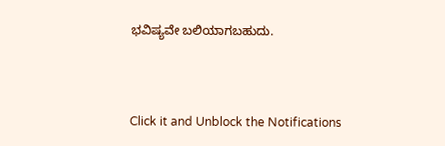ಭವಿಷ್ಯವೇ ಬಲಿಯಾಗಬಹುದು.



Click it and Unblock the Notifications